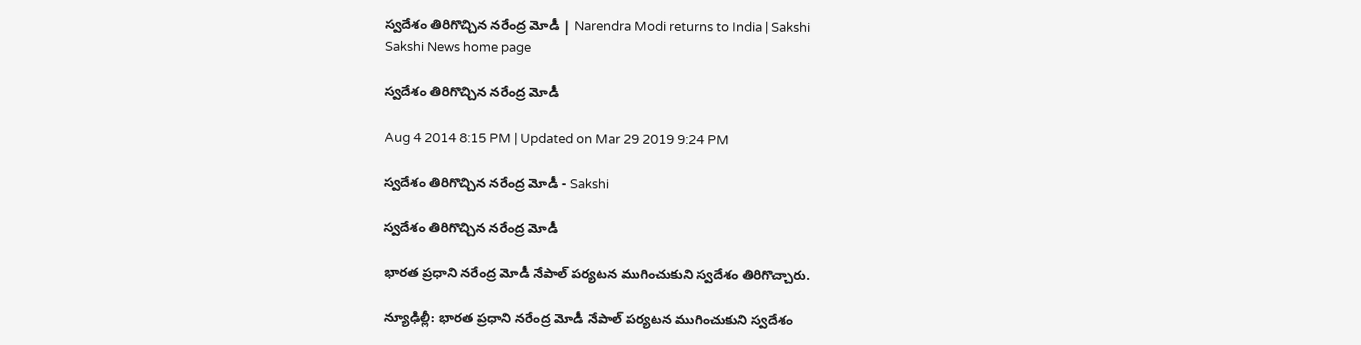స్వదేశం తిరిగొచ్చిన నరేంద్ర మోడీ | Narendra Modi returns to India | Sakshi
Sakshi News home page

స్వదేశం తిరిగొచ్చిన నరేంద్ర మోడీ

Aug 4 2014 8:15 PM | Updated on Mar 29 2019 9:24 PM

స్వదేశం తిరిగొచ్చిన నరేంద్ర మోడీ - Sakshi

స్వదేశం తిరిగొచ్చిన నరేంద్ర మోడీ

భారత ప్రధాని నరేంద్ర మోడీ నేపాల్ పర్యటన ముగించుకుని స్వదేశం తిరిగొచ్చారు.

న్యూఢిల్లీ: భారత ప్రధాని నరేంద్ర మోడీ నేపాల్ పర్యటన ముగించుకుని స్వదేశం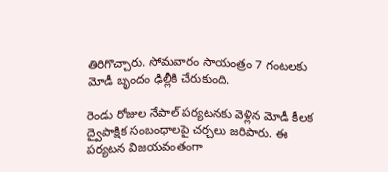తిరిగొచ్చారు. సోమవారం సాయంత్రం 7 గంటలకు మోడీ బృందం ఢిల్లీకి చేరుకుంది.

రెండు రోజుల నేపాల్ పర్యటనకు వెళ్లిన మోడీ కీలక ద్వైపాక్షిక సంబంధాలపై చర్చలు జరిపారు. ఈ పర్యటన విజయవంతంగా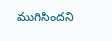ముగిసిందని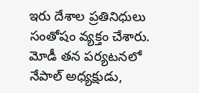ఇరు దేశాల ప్రతినిధులు సంతోషం వ్యక్తం చేశారు. మోడీ తన పర్యటనలో నేపాల్ అధ్యక్షుడు,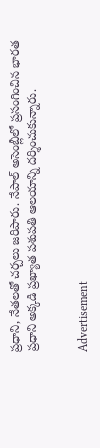ప్రధాని, నేతలతో చర్చలు జరిపారు. నేపాల్ అసెంబ్లీలో ప్రసంగించిన భారత ప్రధాని అక్కడి ప్రఖ్యాత పశుపతి ఆలయాన్ని దర్శించుకున్నారు.


Advertisement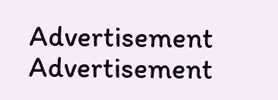Advertisement
Advertisement